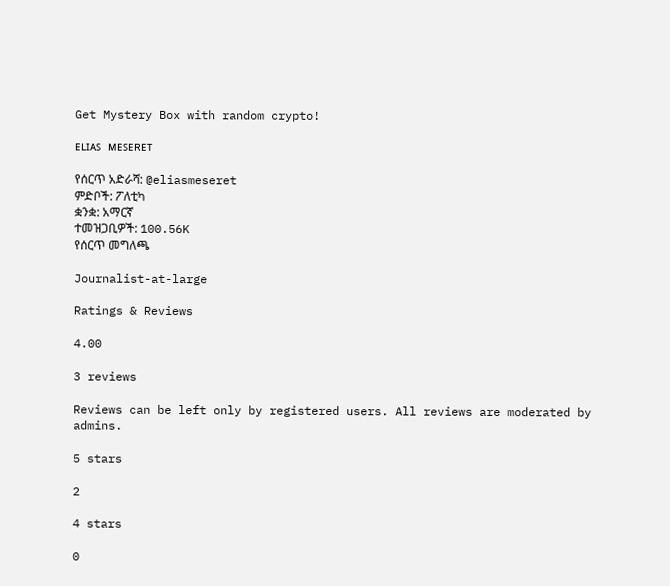Get Mystery Box with random crypto!

ᴇʟɪᴀꜱ ᴍᴇꜱᴇʀᴇᴛ

የሰርጥ አድራሻ: @eliasmeseret
ምድቦች: ፖለቲካ
ቋንቋ: አማርኛ
ተመዝጋቢዎች: 100.56K
የሰርጥ መግለጫ

Journalist-at-large

Ratings & Reviews

4.00

3 reviews

Reviews can be left only by registered users. All reviews are moderated by admins.

5 stars

2

4 stars

0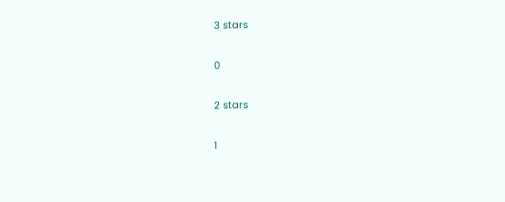3 stars

0

2 stars

1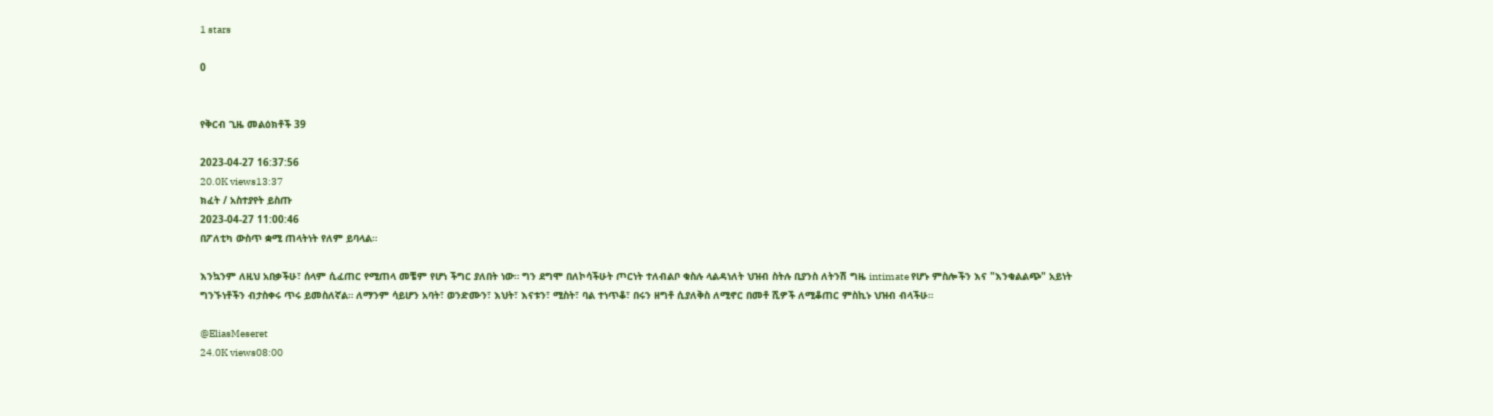1 stars

0


የቅርብ ጊዜ መልዕክቶች 39

2023-04-27 16:37:56
20.0K views13:37
ክፈት / አስተያየት ይስጡ
2023-04-27 11:00:46
በፖለቲካ ውስጥ ቋሚ ጠላትነት የለም ይባላል።

እንኳንም ለዚህ አበቃችሁ፣ ሰላም ሲፈጠር የሚጠላ መቼም የሆነ ችግር ያለበት ነው። ግን ደግሞ በለኮሳችሁት ጦርነት ተለብልቦ ቁስሉ ላልዳነለት ህዝብ ስትሉ ቢያንስ ለትንሽ ግዜ intimate የሆኑ ምስሎችን እና "እንቁልልጭ" አይነት ግንኙነቶችን ብታስቀሩ ጥሩ ይመስለኛል። ለማንም ሳይሆን አባት፣ ወንድሙን፣ እህት፣ እናቱን፣ ሚስት፣ ባል ተነጥቆ፣ በሩን ዘግቶ ሲያለቅስ ለሚኖር በመቶ ሺዎች ለሚቆጠር ምስኪኑ ህዝብ ብላችሁ።

@EliasMeseret
24.0K views08:00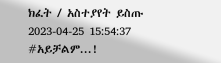ክፈት / አስተያየት ይስጡ
2023-04-25 15:54:37
#አይቻልም...!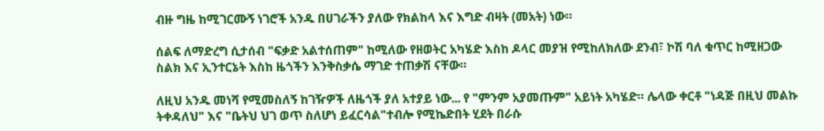ብዙ ግዜ ከሚገርሙኝ ነገሮች አንዱ በሀገራችን ያለው የክልከላ እና እግድ ብዛት (መአት) ነው።

ሰልፍ ለማድረግ ሲታሰብ "ፍቃድ አልተሰጠም" ከሚለው የዘወትር አካሄድ እስከ ዶላር መያዝ የሚከለክለው ደንብ፣ ኮሽ ባለ ቁጥር ከሚዘጋው ስልክ እና ኢንተርኔት እስከ ዜጎችን እንቅስቃሴ ማገድ ተጠቃሽ ናቸው።

ለዚህ አንዱ መነሻ የሚመስለኝ ከገዥዎች ለዜጎች ያለ አተያይ ነው... የ "ምንም አያመጡም" አይነት አካሄድ። ሌላው ቀርቶ "ነዳጅ በዚህ መልኩ ትቀዳለህ" እና "ቤትህ ህገ ወጥ ስለሆነ ይፈርሳል"ተብሎ የሚኬድበት ሂደት በራሱ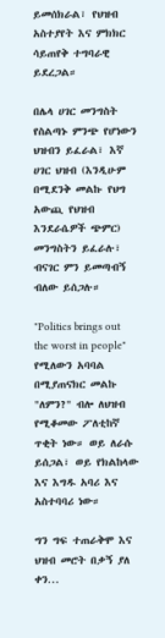ይመሰክራል፣ የህዝብ አስተያየት እና ምክክር ሳይጠየቅ ተግባራዊ ይደረጋል።

በሌላ ሀገር መንግስት የስልጣኑ ምንጭ የሆነውን ህዝብን ይፈራል፣ እኛ ሀገር ህዝብ (እንዲሁም በሚደንቅ መልኩ የህግ አውጪ የህዝብ እንደራሴዎች ጭምር) መንግስትን ይፈራሉ፣ ብናገር ምን ይመጣብኝ ብለው ይሰጋሉ።

"Politics brings out the worst in people" የሚለውን አባባል በሚያጠናክር መልኩ "ለምን?" ብሎ ለህዝብ የሚቆመው ፖለቲከኛ ጥቂት ነው። ወይ ለራሱ ይሰጋል፣ ወይ የክልከላው እና እግዱ አባሪ እና አስተባባሪ ነው።

ግን ግፍ ተጠራቅሞ እና ህዝብ መሮት በቃኝ ያለ ቀን...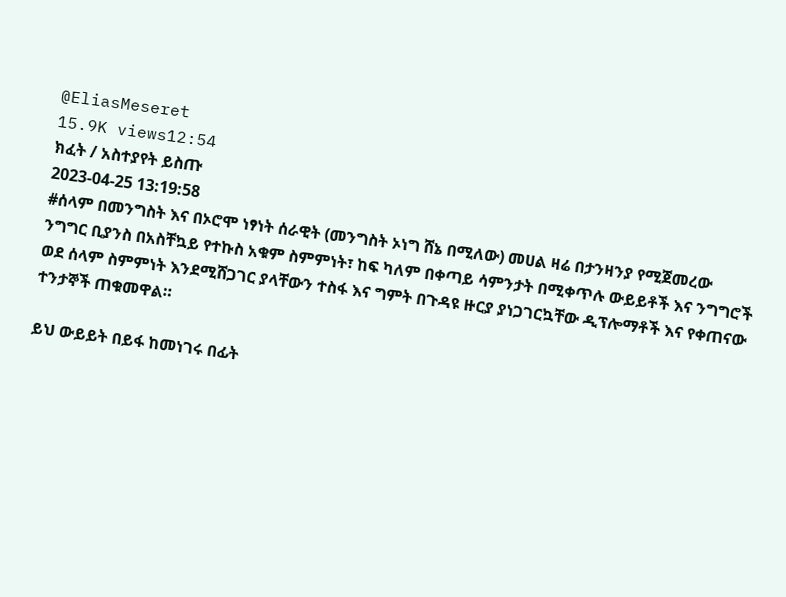@EliasMeseret
15.9K views12:54
ክፈት / አስተያየት ይስጡ
2023-04-25 13:19:58
#ሰላም በመንግስት እና በኦሮሞ ነፃነት ሰራዊት (መንግስት ኦነግ ሸኔ በሚለው) መሀል ዛሬ በታንዛንያ የሚጀመረው ንግግር ቢያንስ በአስቸኳይ የተኩስ አቁም ስምምነት፣ ከፍ ካለም በቀጣይ ሳምንታት በሚቀጥሉ ውይይቶች እና ንግግሮች ወደ ሰላም ስምምነት እንደሚሸጋገር ያላቸውን ተስፋ እና ግምት በጉዳዩ ዙርያ ያነጋገርኳቸው ዲፕሎማቶች እና የቀጠናው ተንታኞች ጠቁመዋል።

ይህ ውይይት በይፋ ከመነገሩ በፊት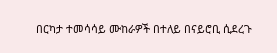በርካታ ተመሳሳይ ሙከራዎች በተለይ በናይሮቢ ሲደረጉ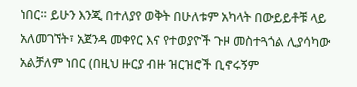ነበር። ይሁን እንጂ በተለያየ ወቅት በሁለቱም አካላት በውይይቶቹ ላይ አለመገኘት፣ አጀንዳ መቀየር እና የተወያዮች ጉዞ መስተጓጎል ሊያሳካው አልቻለም ነበር (በዚህ ዙርያ ብዙ ዝርዝሮች ቢኖሩኝም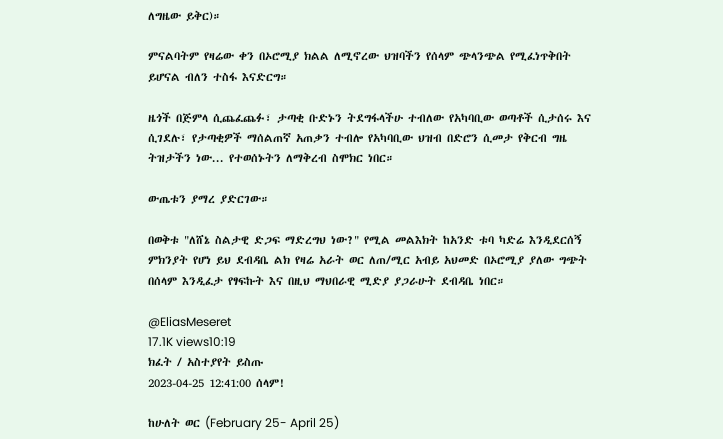ለግዜው ይቅር)።

ምናልባትም የዛሬው ቀን በኦሮሚያ ክልል ለሚኖረው ህዝባችን የሰላም ጭላንጭል የሚፈነጥቅበት ይሆናል ብለን ተስፋ እናድርግ።

ዜጎች በጅምላ ሲጨፈጨፉ፣ ታጣቂ ቡድኑን ትደግፋላችሁ ተብለው የአካባቢው ወጣቶች ሲታሰሩ እና ሲገደሉ፣ የታጣቂዎች ማሰልጠኛ አጠቃን ተብሎ የአካባቢው ህዝብ በድሮን ሲመታ የቅርብ ግዜ ትዝታችን ነው... የተወሰኑትን ለማቅረብ ስሞክር ነበር።

ውጤቱን ያማረ ያድርገው።

በወቅቱ "ለሸኔ ስልታዊ ድጋፍ ማድረግህ ነው?" የሚል መልእክት ከአንድ ቱባ ካድሬ እንዲደርሰኝ ምክንያት የሆነ ይህ ደብዳቤ ልክ የዛሬ አራት ወር ለጠ/ሚር አብይ አህመድ በኦሮሚያ ያለው ግጭት በሰላም እንዲፈታ የፃፍኩት እና በዚህ ማህበራዊ ሚድያ ያጋራሁት ደብዳቤ ነበር።

@EliasMeseret
17.1K views10:19
ክፈት / አስተያየት ይስጡ
2023-04-25 12:41:00 ሰላም!

ከሁለት ወር (February 25- April 25)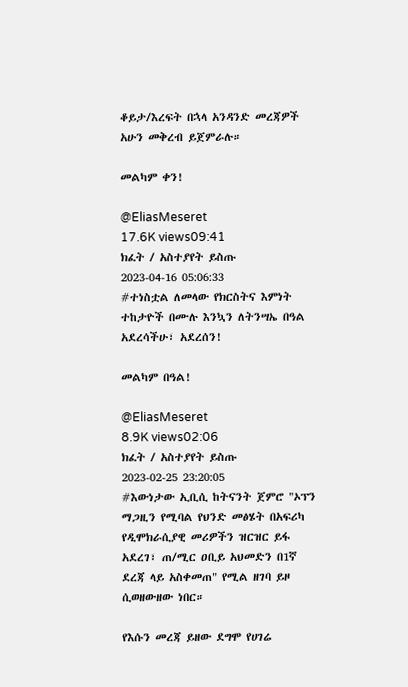ቆይታ/እረፍት በኋላ አንዳንድ መረጃዎች አሁን መቅረብ ይጀምራሉ።

መልካም ቀን!

@EliasMeseret
17.6K views09:41
ክፈት / አስተያየት ይስጡ
2023-04-16 05:06:33
#ተነስቷል ለመላው የክርስትና እምነት ተከታዮች በሙሉ እንኳን ለትንሣኤ በዓል አደረሳችሁ፣ አደረሰን!

መልካም በዓል!

@EliasMeseret
8.9K views02:06
ክፈት / አስተያየት ይስጡ
2023-02-25 23:20:05
#እውነታው ኢቢሲ ከትናንት ጀምሮ "ኦፕን ማጋዚን የሚባል የህንድ መፅሄት በአፍሪካ የዲሞክራሲያዊ መሪዎችን ዝርዝር ይፋ አደረገ፣ ጠ/ሚር ዐቢይ አህመድን በ1ኛ ደረጃ ላይ አስቀመጠ" የሚል ዘገባ ይዞ ሲወዘውዘው ነበር።

የእሱን መረጃ ይዘው ደግሞ የሀገሬ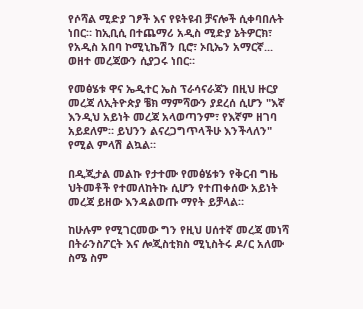የሶሻል ሚድያ ገፆች እና የዩትዩብ ቻናሎች ሲቀባበሉት ነበር። ከኢቢሲ በተጨማሪ አዲስ ሚድያ ኔትዎርክ፣ የአዲስ አበባ ኮሚኒኬሽን ቢሮ፣ ኦቢኤን አማርኛ... ወዘተ መረጃውን ሲያጋሩ ነበር።

የመፅሄቱ ዋና ኤዲተር ኤስ ፕራሳናራጃን በዚህ ዙርያ መረጃ ለኢትዮጵያ ቼክ ማምሻውን ያደረሰ ሲሆን "እኛ እንዲህ አይነት መረጃ አላወጣንም፣ የእኛም ዘገባ አይደለም። ይህንን ልናረጋግጥላችሁ እንችላለን" የሚል ምላሽ ልኳል።

በዲጂታል መልኩ የታተሙ የመፅሄቱን የቅርብ ግዜ ህትመቶች የተመለከትኩ ሲሆን የተጠቀሰው አይነት መረጃ ይዘው እንዳልወጡ ማየት ይቻላል።

ከሁሉም የሚገርመው ግን የዚህ ሀሰተኛ መረጃ መነሻ በትራንስፖርት እና ሎጂስቲክስ ሚኒስትሩ ዶ/ር አለሙ ስሜ ስም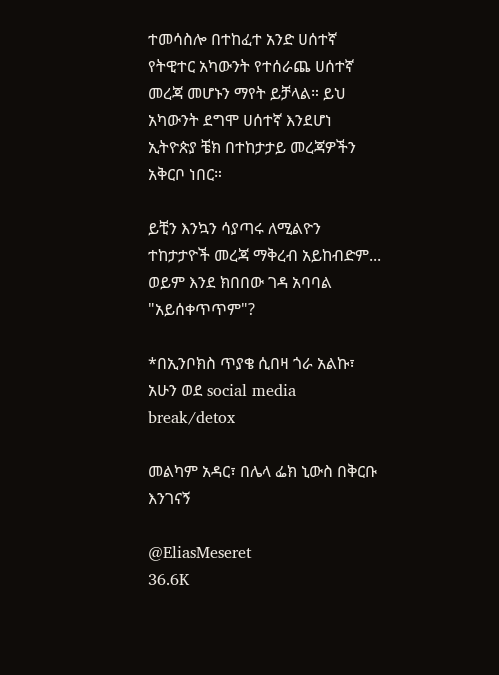ተመሳስሎ በተከፈተ አንድ ሀሰተኛ የትዊተር አካውንት የተሰራጨ ሀሰተኛ መረጃ መሆኑን ማየት ይቻላል። ይህ አካውንት ደግሞ ሀሰተኛ እንደሆነ ኢትዮጵያ ቼክ በተከታታይ መረጃዎችን አቅርቦ ነበር።

ይቺን እንኳን ሳያጣሩ ለሚልዮን ተከታታዮች መረጃ ማቅረብ አይከብድም... ወይም እንደ ክበበው ገዳ አባባል "አይሰቀጥጥም"?

*በኢንቦክስ ጥያቄ ሲበዛ ጎራ አልኩ፣ አሁን ወደ social media break/detox

መልካም አዳር፣ በሌላ ፌክ ኒውስ በቅርቡ እንገናኝ

@EliasMeseret
36.6K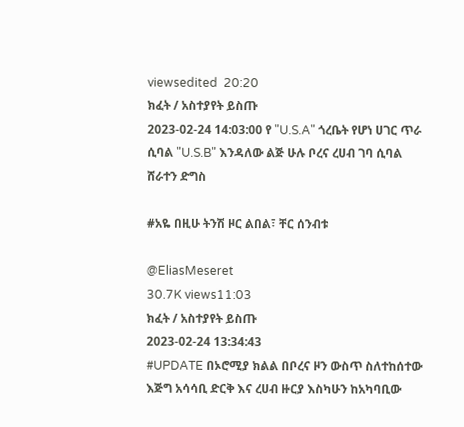viewsedited  20:20
ክፈት / አስተያየት ይስጡ
2023-02-24 14:03:00 የ "U.S.A" ጎረቤት የሆነ ሀገር ጥራ ሲባል "U.S.B" እንዳለው ልጅ ሁሉ ቦረና ረሀብ ገባ ሲባል ሸራተን ድግስ

#አዬ በዚሁ ትንሽ ዞር ልበል፣ ቸር ሰንብቱ

@EliasMeseret
30.7K views11:03
ክፈት / አስተያየት ይስጡ
2023-02-24 13:34:43
#UPDATE በኦሮሚያ ክልል በቦረና ዞን ውስጥ ስለተከሰተው እጅግ አሳሳቢ ድርቅ እና ረሀብ ዙርያ እስካሁን ከአካባቢው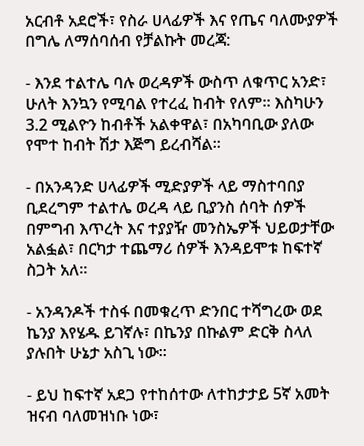አርብቶ አደሮች፣ የስራ ሀላፊዎች እና የጤና ባለሙያዎች በግሌ ለማሰባሰብ የቻልኩት መረጃ:

- እንደ ተልተሌ ባሉ ወረዳዎች ውስጥ ለቁጥር አንድ፣ ሁለት እንኳን የሚባል የተረፈ ከብት የለም። እስካሁን 3.2 ሚልዮን ከብቶች አልቀዋል፣ በአካባቢው ያለው የሞተ ከብት ሽታ እጅግ ይረብሻል።

- በአንዳንድ ሀላፊዎች ሚድያዎች ላይ ማስተባበያ ቢደረግም ተልተሌ ወረዳ ላይ ቢያንስ ሰባት ሰዎች በምግብ እጥረት እና ተያያዥ መንስኤዎች ህይወታቸው አልፏል፣ በርካታ ተጨማሪ ሰዎች እንዳይሞቱ ከፍተኛ ስጋት አለ።

- አንዳንዶች ተስፋ በመቁረጥ ድንበር ተሻግረው ወደ ኬንያ እየሄዱ ይገኛሉ፣ በኬንያ በኩልም ድርቅ ስላለ ያሉበት ሁኔታ አስጊ ነው።

- ይህ ከፍተኛ አደጋ የተከሰተው ለተከታታይ 5ኛ አመት ዝናብ ባለመዝነቡ ነው፣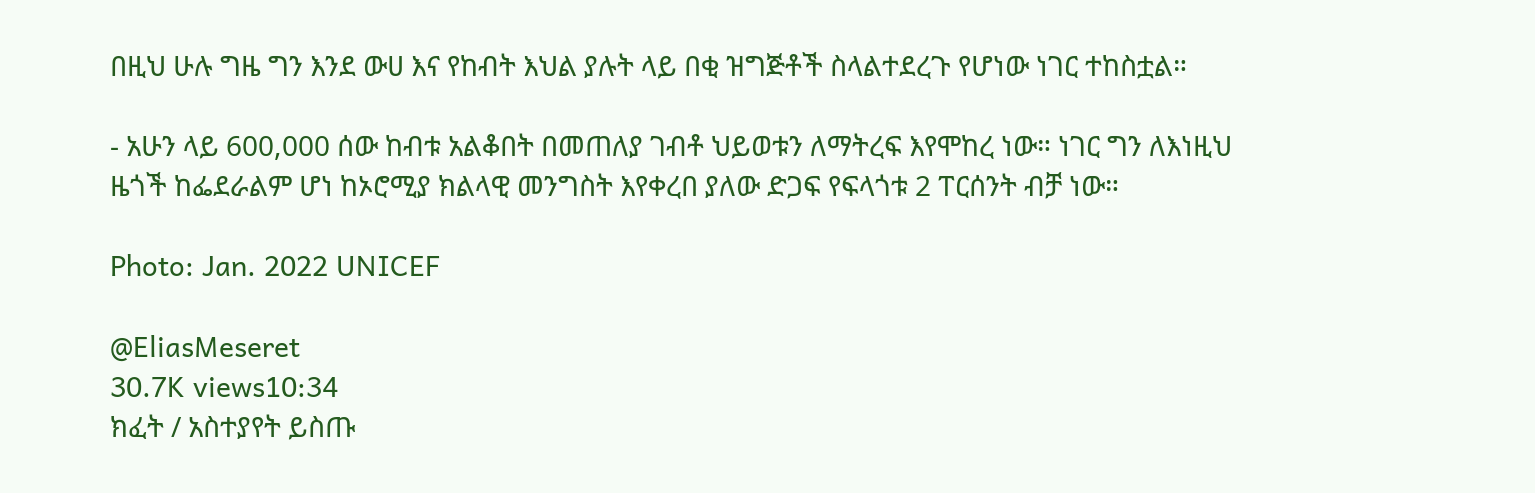በዚህ ሁሉ ግዜ ግን እንደ ውሀ እና የከብት እህል ያሉት ላይ በቂ ዝግጅቶች ስላልተደረጉ የሆነው ነገር ተከስቷል።

- አሁን ላይ 600,000 ሰው ከብቱ አልቆበት በመጠለያ ገብቶ ህይወቱን ለማትረፍ እየሞከረ ነው። ነገር ግን ለእነዚህ ዜጎች ከፌደራልም ሆነ ከኦሮሚያ ክልላዊ መንግስት እየቀረበ ያለው ድጋፍ የፍላጎቱ 2 ፐርሰንት ብቻ ነው።

Photo: Jan. 2022 UNICEF

@EliasMeseret
30.7K views10:34
ክፈት / አስተያየት ይስጡ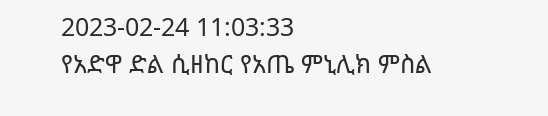2023-02-24 11:03:33
የአድዋ ድል ሲዘከር የአጤ ምኒሊክ ምስል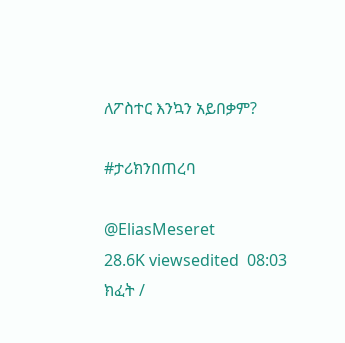ለፖስተር እንኳን አይበቃም?

#ታሪክንበጠረባ

@EliasMeseret
28.6K viewsedited  08:03
ክፈት /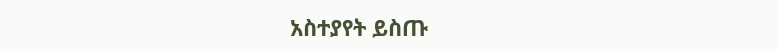አስተያየት ይስጡ